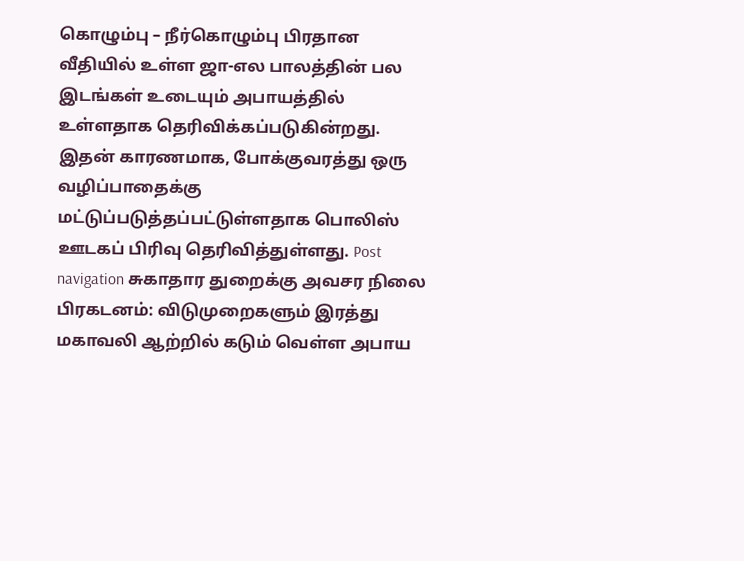கொழும்பு – நீர்கொழும்பு பிரதான வீதியில் உள்ள ஜா-எல பாலத்தின் பல இடங்கள் உடையும் அபாயத்தில் உள்ளதாக தெரிவிக்கப்படுகின்றது. இதன் காரணமாக, போக்குவரத்து ஒரு வழிப்பாதைக்கு மட்டுப்படுத்தப்பட்டுள்ளதாக பொலிஸ் ஊடகப் பிரிவு தெரிவித்துள்ளது. Post navigation சுகாதார துறைக்கு அவசர நிலை பிரகடனம்: விடுமுறைகளும் இரத்து மகாவலி ஆற்றில் கடும் வெள்ள அபாய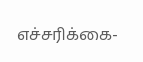எச்சரிக்கை-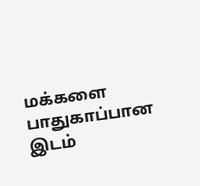மக்களை பாதுகாப்பான இடம்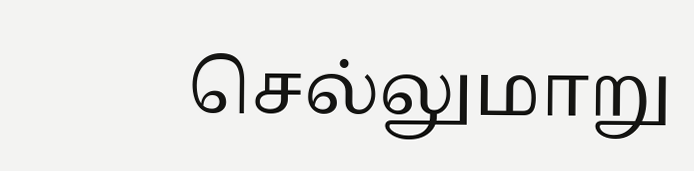செல்லுமாறு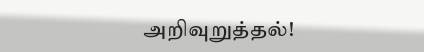அறிவுறுத்தல்!